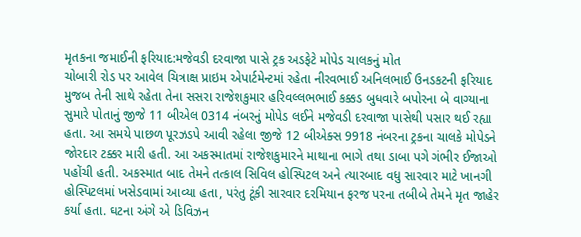મૃતકના જમાઈની ફરિયાદ:મજેવડી દરવાજા પાસે ટ્રક અડફેટે મોપેડ ચાલકનું મોત
ચોબારી રોડ પર આવેલ ચિત્રાક્ષ પ્રાઇમ એપાર્ટમેન્ટમાં રહેતા નીરવભાઈ અનિલભાઈ ઉનડકટની ફરિયાદ મુજબ તેની સાથે રહેતા તેના સસરા રાજેશકુમાર હરિવલ્લભભાઈ કક્કડ બુધવારે બપોરના બે વાગ્યાના સુમારે પોતાનું જીજે 11 બીએલ 0314 નંબરનું મોપેડ લઈને મજેવડી દરવાજા પાસેથી પસાર થઈ રહ્યા હતા. આ સમયે પાછળ પૂરઝડપે આવી રહેલા જીજે 12 બીએક્સ 9918 નંબરના ટ્રકના ચાલકે મોપેડને જોરદાર ટક્કર મારી હતી. આ અકસ્માતમાં રાજેશકુમારને માથાના ભાગે તથા ડાબા પગે ગંભીર ઈજાઓ પહોંચી હતી. અકસ્માત બાદ તેમને તત્કાલ સિવિલ હોસ્પિટલ અને ત્યારબાદ વધુ સારવાર માટે ખાનગી હોસ્પિટલમાં ખસેડવામાં આવ્યા હતા, પરંતુ ટૂંકી સારવાર દરમિયાન ફરજ પરના તબીબે તેમને મૃત જાહેર કર્યા હતા. ઘટના અંગે એ ડિવિઝન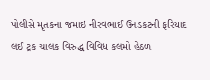પોલીસે મૃતકના જમાઇ નીરવભાઈ ઉનડકટની ફરિયાદ લઈ ટ્રક ચાલક વિરુદ્ધ વિવિધ કલમો હેઠળ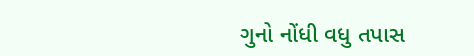ગુનો નોંધી વધુ તપાસ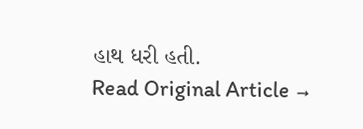હાથ ધરી હતી.
Read Original Article →